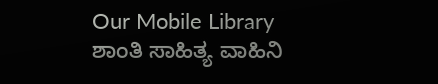Our Mobile Library
ಶಾಂತಿ ಸಾಹಿತ್ಯ ವಾಹಿನಿ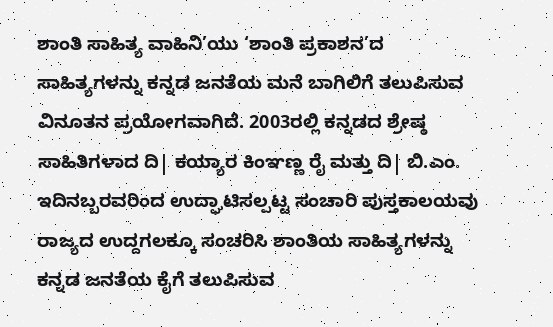ಶಾಂತಿ ಸಾಹಿತ್ಯ ವಾಹಿನಿ’ಯು ‘ಶಾಂತಿ ಪ್ರಕಾಶನ’ದ ಸಾಹಿತ್ಯಗಳನ್ನು ಕನ್ನಡ ಜನತೆಯ ಮನೆ ಬಾಗಿಲಿಗೆ ತಲುಪಿಸುವ ವಿನೂತನ ಪ್ರಯೋಗವಾಗಿದೆ. 2003ರಲ್ಲಿ ಕನ್ನಡದ ಶ್ರೇಷ್ಠ ಸಾಹಿತಿಗಳಾದ ದಿ| ಕಯ್ಯಾರ ಕಿಂಞಣ್ಣ ರೈ ಮತ್ತು ದಿ| ಬಿ.ಎಂ. ಇದಿನಬ್ಬರವರಿಂದ ಉದ್ಘಾಟಿಸಲ್ಪಟ್ಟ ಸಂಚಾರಿ ಪುಸ್ತಕಾಲಯವು ರಾಜ್ಯದ ಉದ್ದಗಲಕ್ಕೂ ಸಂಚರಿಸಿ ಶಾಂತಿಯ ಸಾಹಿತ್ಯಗಳನ್ನು ಕನ್ನಡ ಜನತೆಯ ಕೈಗೆ ತಲುಪಿಸುವ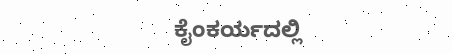ಕೈಂಕರ್ಯದಲ್ಲಿ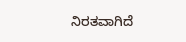ನಿರತವಾಗಿದೆ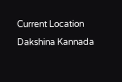Current Location
Dakshina Kannada